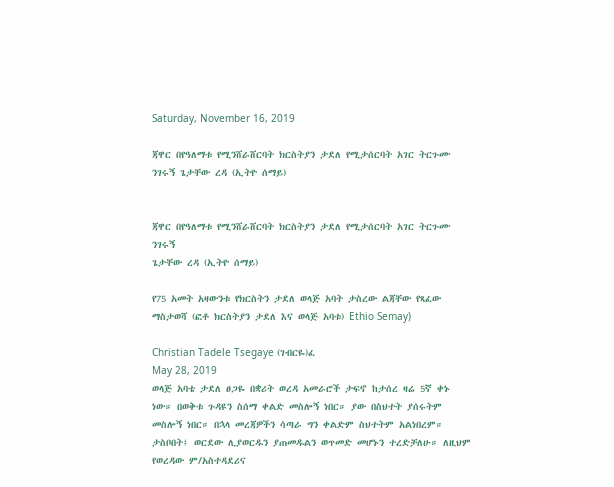Saturday, November 16, 2019

ጃዋር በየዓለማቱ የሚንሸራሸርባት ክርስትያን ታደለ የሚታሰርባት አገር ትርጉሙ ንገሩኝ ጌታቸው ረዳ (ኢትዮ ሰማይ)


ጃዋር በየዓለማቱ የሚንሸራሸርባት ክርስትያን ታደለ የሚታሰርባት አገር ትርጉሙ ንገሩኝ
ጌታቸው ረዳ (ኢትዮ ሰማይ)

የ75 አመት አዛውንቱ የክርስትን ታደለ ወላጅ አባት ታስረው ልጃቸው የጻፈው ማስታወሻ (ፎቶ ክርስትያን ታደለ እና ወላጅ አባቱ) Ethio Semay)

Christian Tadele Tsegaye (ገብርዬ)ፈ
May 28, 2019
ወላጅ አባቴ ታደለ ፀጋዬ በቋሪት ወረዳ አመራሮች ታፍኖ ከታሰረ ዛሬ 5ኛ ቀኑ ነው። በወቅቱ ጉዳዩን ስሰማ ቀልድ መስሎኝ ነበር። ያው በስህተት ያሰሩትም መስሎኝ ነበር። በኋላ መረጃዎችን ሳጣራ ግን ቀልድም ስህተትም አልነበረም። ታስቦበት፤ ወርደው ሊያወርዱን ያጠመዱልን ወጥመድ መሆኑን ተረድቻለሁ። ለዚህም የወረዳው ም/አስተዳደሪና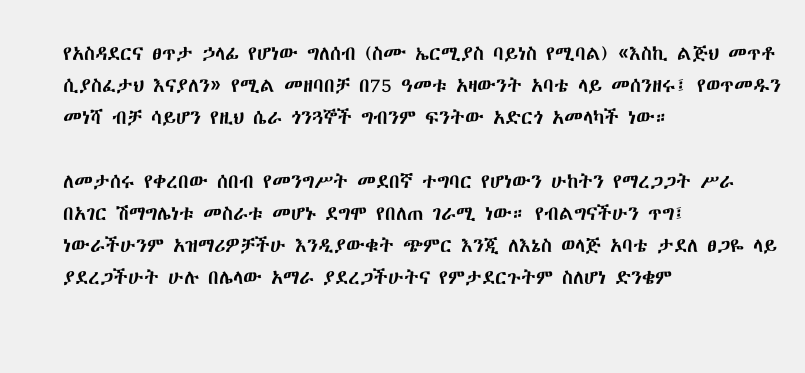የአስዳደርና ፀጥታ ኃላፊ የሆነው ግለሰብ (ስሙ ኤርሚያስ ባይነስ የሚባል) «እስኪ ልጅህ መጥቶ ሲያስፈታህ እናያለን» የሚል መዘባበቻ በ75 ዓመቱ አዛውንት አባቴ ላይ መሰንዘሩ፤ የወጥመዱን መነሻ ብቻ ሳይሆን የዚህ ሴራ ጎንጓኞች ግብንም ፍንትው አድርጎ አመላካች ነው።

ለመታሰሩ የቀረበው ሰበብ የመንግሥት መደበኛ ተግባር የሆነውን ሁከትን የማረጋጋት ሥራ በአገር ሽማግሌነቱ መስራቱ መሆኑ ደግሞ የበለጠ ገራሚ ነው። የብልግናችሁን ጥግ፤ ነውራችሁንም አዝማሪዎቻችሁ እንዲያውቁት ጭምር እንጂ ለእኔስ ወላጅ አባቴ ታደለ ፀጋዬ ላይ ያደረጋችሁት ሁሉ በሌላው አማራ ያደረጋችሁትና የምታደርጉትም ስለሆነ ድንቄም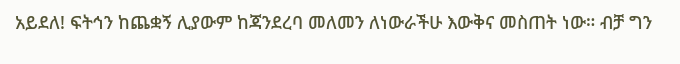አይደለ! ፍትኅን ከጨቋኝ ሊያውም ከጃንደረባ መለመን ለነውራችሁ እውቅና መስጠት ነው። ብቻ ግን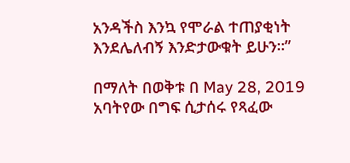አንዳችስ እንኳ የሞራል ተጠያቂነት እንደሌለብኝ እንድታውቁት ይሁን።”

በማለት በወቅቱ በ May 28, 2019 አባትየው በግፍ ሲታሰሩ የጻፈው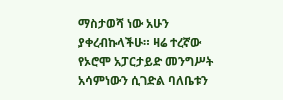ማስታወሻ ነው አሁን ያቀረብኩላችሁ። ዛሬ ተረኛው የኦሮሞ አፓርታይድ መንግሥት አሳምነውን ሲገድል ባለቤቱን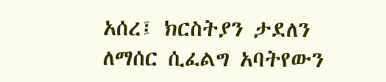አሰረ፤ ክርስትያን ታደለን ለማሰር ሲፈልግ አባትየውን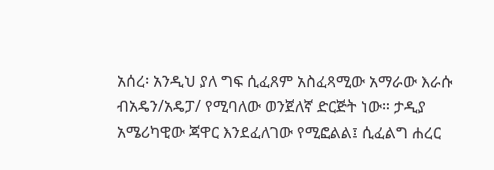አሰረ፡ አንዲህ ያለ ግፍ ሲፈጸም አስፈጻሚው አማራው እራሱ ብአዴን/አዴፓ/ የሚባለው ወንጀለኛ ድርጅት ነው። ታዲያ አሜሪካዊው ጃዋር እንደፈለገው የሚፎልል፤ ሲፈልግ ሐረር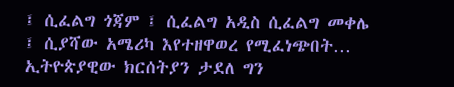፤ ሲፈልግ ጎጃም ፤ ሲፈልግ አዲስ ሲፈልግ መቀሌ ፤ ሲያሻው አሜሪካ እየተዘዋወረ የሚፈነጭበት… ኢትዮጵያዊው ክርሰትያን ታደለ ግን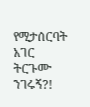የሚታሰርባት አገር ትርጉሙ ንገሩኝ?!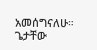አመሰግናለሁ። ጌታቸው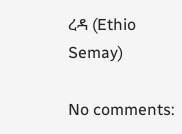ረዳ (Ethio Semay)

No comments: